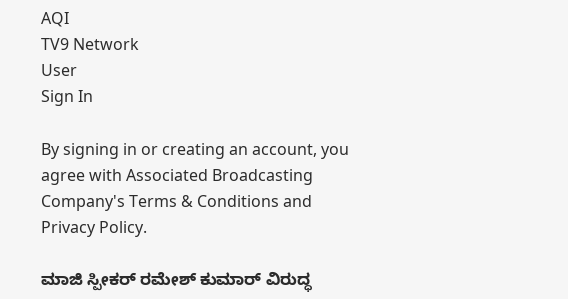AQI
TV9 Network
User
Sign In

By signing in or creating an account, you agree with Associated Broadcasting Company's Terms & Conditions and Privacy Policy.

ಮಾಜಿ ಸ್ಪೀಕರ್ ರಮೇಶ್ ಕುಮಾರ್ ವಿರುದ್ಧ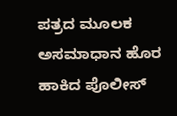ಪತ್ರದ ಮೂಲಕ ಅಸಮಾಧಾನ ಹೊರ ಹಾಕಿದ ಪೊಲೀಸ್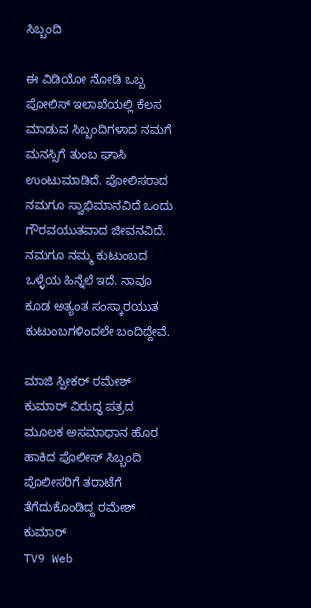ಸಿಬ್ಬಂದಿ

ಈ ವಿಡಿಯೋ ನೋಡಿ ಒಬ್ಬ ಪೋಲಿಸ್ ಇಲಾಖೆಯಲ್ಲಿ ಕೆಲಸ ಮಾಡುವ ಸಿಬ್ಬಂದಿಗಳಾದ ನಮಗೆ ಮನಸ್ಸಿಗೆ ತುಂಬ ಘಾಸಿ ಉಂಟುಮಾಡಿದೆ. ಪೋಲಿಸರಾದ ನಮಗೂ ಸ್ವಾಭಿಮಾನವಿದೆ ಒಂದು ಗೌರವಯುತವಾದ ಜೀವನವಿದೆ. ನಮಗೂ ನಮ್ಮ ಕುಟುಂಬದ ಒಳ್ಳೆಯ ಹಿನ್ನೆಲೆ ಇದೆ. ನಾವೂ ಕೂಡ ಅತ್ಯಂತ ಸಂಸ್ಕಾರಯುತ ಕುಟುಂಬಗಳಿಂದಲೇ ಬಂದಿದ್ದೇವೆ.

ಮಾಜಿ ಸ್ಪೀಕರ್ ರಮೇಶ್ ಕುಮಾರ್ ವಿರುದ್ಧ ಪತ್ರದ ಮೂಲಕ ಅಸಮಾಧಾನ ಹೊರ ಹಾಕಿದ ಪೊಲೀಸ್ ಸಿಬ್ಬಂದಿ
ಪೊಲೀಸರಿಗೆ ತರಾಟೆಗೆ ತೆಗೆದುಕೊಂಡಿದ್ದ ರಮೇಶ್ ಕುಮಾರ್
TV9 Web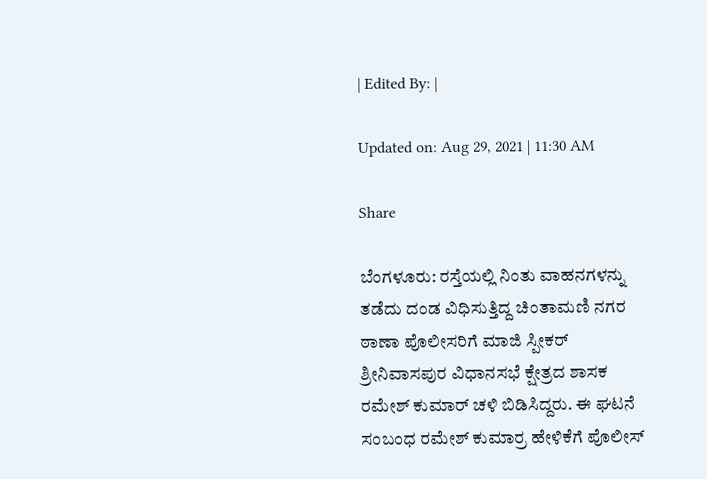| Edited By: |

Updated on: Aug 29, 2021 | 11:30 AM

Share

ಬೆಂಗಳೂರು: ರಸ್ತೆಯಲ್ಲಿ ನಿಂತು ವಾಹನಗಳನ್ನು ತಡೆದು ದಂಡ ವಿಧಿಸುತ್ತಿದ್ದ ಚಿಂತಾಮಣಿ ನಗರ ಠಾಣಾ ಪೊಲೀಸರಿಗೆ ಮಾಜಿ ಸ್ಪೀಕರ್ ಶ್ರೀನಿವಾಸಪುರ ವಿಧಾನಸಭೆ ಕ್ಷೇತ್ರದ ಶಾಸಕ ರಮೇಶ್ ಕುಮಾರ್ ಚಳಿ ಬಿಡಿಸಿದ್ದರು. ಈ ಘಟನೆ ಸಂಬಂಧ ರಮೇಶ್ ಕುಮಾರ್ರ ಹೇಳಿಕೆಗೆ ಪೊಲೀಸ್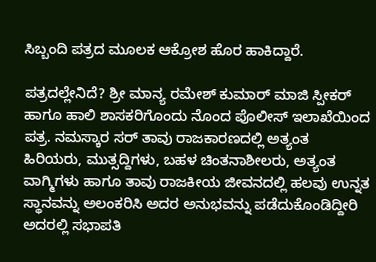ಸಿಬ್ಬಂದಿ ಪತ್ರದ ಮೂಲಕ ಆಕ್ರೋಶ ಹೊರ ಹಾಕಿದ್ದಾರೆ.

ಪತ್ರದಲ್ಲೇನಿದೆ? ಶ್ರೀ ಮಾನ್ಯ ರಮೇಶ್ ಕುಮಾರ್ ಮಾಜಿ ಸ್ಪೀಕರ್ ಹಾಗೂ ಹಾಲಿ ಶಾಸಕರಿಗೊಂದು ನೊಂದ ಪೊಲೀಸ್ ಇಲಾಖೆಯಿಂದ ಪತ್ರ. ನಮಸ್ಕಾರ ಸರ್ ತಾವು ರಾಜಕಾರಣದಲ್ಲಿ ಅತ್ಯಂತ ಹಿರಿಯರು, ಮುತ್ಸದ್ದಿಗಳು, ಬಹಳ ಚಿಂತನಾಶೀಲರು, ಅತ್ಯಂತ ವಾಗ್ಮಿಗಳು ಹಾಗೂ ತಾವು ರಾಜಕೀಯ ಜೀವನದಲ್ಲಿ ಹಲವು ಉನ್ನತ ಸ್ಥಾನವನ್ನು ಅಲಂಕರಿಸಿ ಅದರ ಅನುಭವನ್ನು ಪಡೆದುಕೊಂಡಿದ್ದೀರಿ ಅದರಲ್ಲಿ ಸಭಾಪತಿ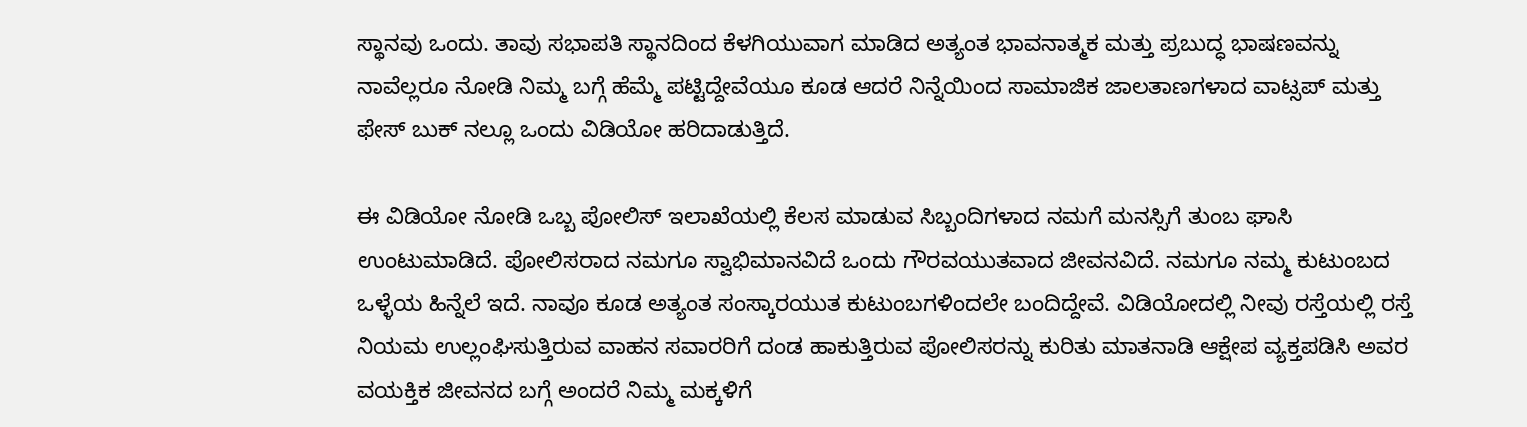ಸ್ಥಾನವು ಒಂದು. ತಾವು ಸಭಾಪತಿ ಸ್ಥಾನದಿಂದ ಕೆಳಗಿಯುವಾಗ ಮಾಡಿದ ಅತ್ಯಂತ ಭಾವನಾತ್ಮಕ ಮತ್ತು ಪ್ರಬುದ್ಧ ಭಾಷಣವನ್ನು ನಾವೆಲ್ಲರೂ ನೋಡಿ ನಿಮ್ಮ ಬಗ್ಗೆ ಹೆಮ್ಮೆ ಪಟ್ಟಿದ್ದೇವೆಯೂ ಕೂಡ ಆದರೆ ನಿನ್ನೆಯಿಂದ ಸಾಮಾಜಿಕ ಜಾಲತಾಣಗಳಾದ ವಾಟ್ಸಪ್ ಮತ್ತು ಫೇಸ್ ಬುಕ್ ನಲ್ಲೂ ಒಂದು ವಿಡಿಯೋ ಹರಿದಾಡುತ್ತಿದೆ.

ಈ ವಿಡಿಯೋ ನೋಡಿ ಒಬ್ಬ ಪೋಲಿಸ್ ಇಲಾಖೆಯಲ್ಲಿ ಕೆಲಸ ಮಾಡುವ ಸಿಬ್ಬಂದಿಗಳಾದ ನಮಗೆ ಮನಸ್ಸಿಗೆ ತುಂಬ ಘಾಸಿ ಉಂಟುಮಾಡಿದೆ. ಪೋಲಿಸರಾದ ನಮಗೂ ಸ್ವಾಭಿಮಾನವಿದೆ ಒಂದು ಗೌರವಯುತವಾದ ಜೀವನವಿದೆ. ನಮಗೂ ನಮ್ಮ ಕುಟುಂಬದ ಒಳ್ಳೆಯ ಹಿನ್ನೆಲೆ ಇದೆ. ನಾವೂ ಕೂಡ ಅತ್ಯಂತ ಸಂಸ್ಕಾರಯುತ ಕುಟುಂಬಗಳಿಂದಲೇ ಬಂದಿದ್ದೇವೆ. ವಿಡಿಯೋದಲ್ಲಿ ನೀವು ರಸ್ತೆಯಲ್ಲಿ ರಸ್ತೆ ನಿಯಮ ಉಲ್ಲಂಘಿಸುತ್ತಿರುವ ವಾಹನ ಸವಾರರಿಗೆ ದಂಡ ಹಾಕುತ್ತಿರುವ ಪೋಲಿಸರನ್ನು ಕುರಿತು ಮಾತನಾಡಿ ಆಕ್ಷೇಪ ವ್ಯಕ್ತಪಡಿಸಿ ಅವರ ವಯಕ್ತಿಕ ಜೀವನದ ಬಗ್ಗೆ ಅಂದರೆ ನಿಮ್ಮ ಮಕ್ಕಳಿಗೆ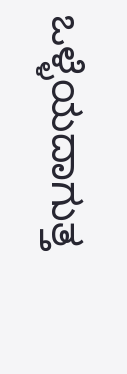ಒಳ್ಳೆಯದಾಗುತ್ತ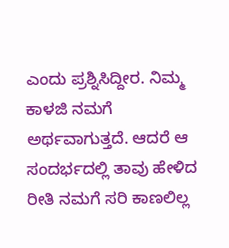ಎಂದು ಪ್ರಶ್ನಿಸಿದ್ದೀರ. ನಿಮ್ಮ ಕಾಳಜಿ ನಮಗೆ ಅರ್ಥವಾಗುತ್ತದೆ. ಆದರೆ ಆ ಸಂದರ್ಭದಲ್ಲಿ ತಾವು ಹೇಳಿದ ರೀತಿ ನಮಗೆ ಸರಿ ಕಾಣಲಿಲ್ಲ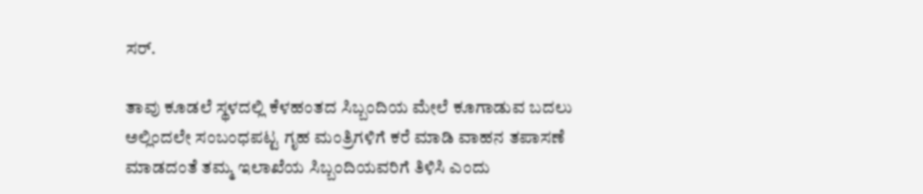ಸರ್.

ತಾವು ಕೂಡಲೆ ಸ್ಥಳದಲ್ಲಿ ಕೆಳಹಂತದ ಸಿಬ್ಬಂದಿಯ ಮೇಲೆ ಕೂಗಾಡುವ ಬದಲು ಅಲ್ಲಿಂದಲೇ ಸಂಬಂಧಪಟ್ಟ ಗೃಹ ಮಂತ್ರಿಗಳಿಗೆ ಕರೆ ಮಾಡಿ ವಾಹನ‌ ತಪಾಸಣೆ ಮಾಡದಂತೆ ತಮ್ಮ ಇಲಾಖೆಯ ಸಿಬ್ಬಂದಿಯವರಿಗೆ ತಿಳಿಸಿ ಎಂದು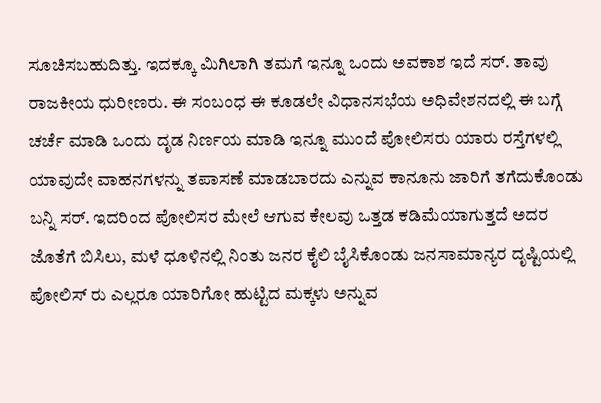ಸೂಚಿಸಬಹುದಿತ್ತು. ಇದಕ್ಕೂ ಮಿಗಿಲಾಗಿ ತಮಗೆ ಇನ್ನೂ ಒಂದು ಅವಕಾಶ ಇದೆ ಸರ್. ತಾವು ರಾಜಕೀಯ ಧುರೀಣರು. ಈ ಸಂಬಂಧ ಈ ಕೂಡಲೇ ವಿಧಾನಸಭೆಯ ಅಧಿವೇಶನದಲ್ಲಿ ಈ ಬಗ್ಗೆ ಚರ್ಚೆ ಮಾಡಿ ಒಂದು ದೃಡ ನಿರ್ಣಯ ಮಾಡಿ ಇನ್ನೂ ಮುಂದೆ ಪೋಲಿಸರು ಯಾರು ರಸ್ತೆಗಳಲ್ಲಿ ಯಾವುದೇ ವಾಹನಗಳನ್ನು ತಪಾಸಣೆ ಮಾಡಬಾರದು ಎನ್ನುವ ಕಾನೂನು ಜಾರಿಗೆ ತಗೆದುಕೊಂಡು ಬನ್ನಿ ಸರ್. ಇದರಿಂದ ಪೋಲಿಸರ ಮೇಲೆ ಆಗುವ ಕೇಲವು ಒತ್ತಡ ಕಡಿಮೆಯಾಗುತ್ತದೆ ಅದರ ಜೊತೆಗೆ ಬಿಸಿಲು, ಮಳೆ ಧೂಳಿನಲ್ಲಿ ನಿಂತು ಜನರ ಕೈಲಿ ಬೈಸಿಕೊಂಡು ಜನಸಾಮಾನ್ಯರ ದೃಷ್ಟಿಯಲ್ಲಿ ಪೋಲಿಸ್ ರು ಎಲ್ಲರೂ ಯಾರಿಗೋ ಹುಟ್ಟಿದ ಮಕ್ಕಳು ಅನ್ನುವ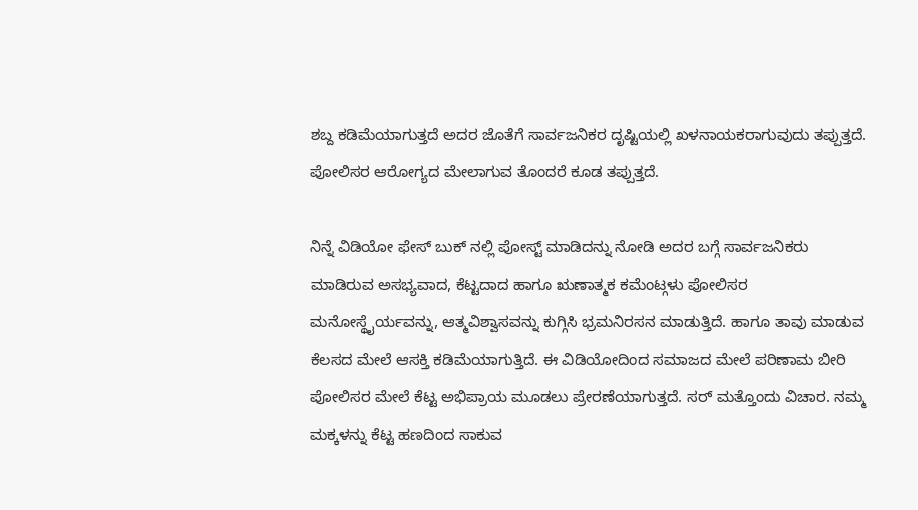ಶಬ್ದ ಕಡಿಮೆಯಾಗುತ್ತದೆ ಅದರ ಜೊತೆಗೆ ಸಾರ್ವಜನಿಕರ ದೃಷ್ಟಿಯಲ್ಲಿ ಖಳನಾಯಕರಾಗುವುದು ತಪ್ಪುತ್ತದೆ. ಪೋಲಿಸರ ಆರೋಗ್ಯದ ಮೇಲಾಗುವ ತೊಂದರೆ ಕೂಡ ತಪ್ಪುತ್ತದೆ.

ನಿನ್ನೆ ವಿಡಿಯೋ ಫೇಸ್ ಬುಕ್ ನಲ್ಲಿ ಪೋಸ್ಟ್ ಮಾಡಿದನ್ನು ನೋಡಿ ಅದರ ಬಗ್ಗೆ ಸಾರ್ವಜನಿಕರು ಮಾಡಿರುವ ಅಸಭ್ಯವಾದ, ಕೆಟ್ಟದಾದ ಹಾಗೂ ಋಣಾತ್ಮಕ ಕಮೆಂಟ್ಗಳು ಪೋಲಿಸರ ಮನೋಸ್ಥೈರ್ಯವನ್ನು, ಆತ್ಮವಿಶ್ವಾಸವನ್ನು ಕುಗ್ಗಿಸಿ ಭ್ರಮನಿರಸನ ಮಾಡುತ್ತಿದೆ. ಹಾಗೂ ತಾವು ಮಾಡುವ ಕೆಲಸದ ಮೇಲೆ ಆಸಕ್ತಿ ಕಡಿಮೆಯಾಗುತ್ತಿದೆ. ಈ ವಿಡಿಯೋದಿಂದ ಸಮಾಜದ ಮೇಲೆ ಪರಿಣಾಮ ಬೀರಿ ಪೋಲಿಸರ ಮೇಲೆ ಕೆಟ್ಟ ಅಭಿಪ್ರಾಯ ಮೂಡಲು ಪ್ರೇರಣೆಯಾಗುತ್ತದೆ. ಸರ್ ಮತ್ತೊಂದು ವಿಚಾರ. ನಮ್ಮ ಮಕ್ಕಳನ್ನು ಕೆಟ್ಟ ಹಣದಿಂದ ಸಾಕುವ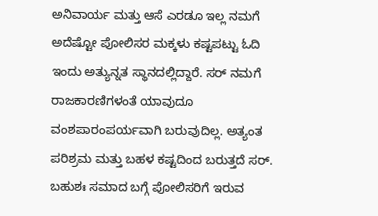ಅನಿವಾರ್ಯ ಮತ್ತು ಆಸೆ ಎರಡೂ ಇಲ್ಲ ನಮಗೆ ಅದೆಷ್ಟೋ ಪೋಲಿಸರ ಮಕ್ಕಳು ಕಷ್ಟಪಟ್ಟು ಓದಿ ಇಂದು ಅತ್ಯುನ್ನತ ಸ್ಥಾನದಲ್ಲಿದ್ದಾರೆ. ಸರ್ ನಮಗೆ ರಾಜಕಾರಣಿಗಳಂತೆ ಯಾವುದೂ ವಂಶಪಾರಂಪರ್ಯವಾಗಿ ಬರುವುದಿಲ್ಲ. ಅತ್ಯಂತ ಪರಿಶ್ರಮ ಮತ್ತು ಬಹಳ ಕಷ್ಟದಿಂದ ಬರುತ್ತದೆ ಸರ್. ಬಹುಶಃ ಸಮಾದ ಬಗ್ಗೆ ಪೋಲಿಸರಿಗೆ ಇರುವ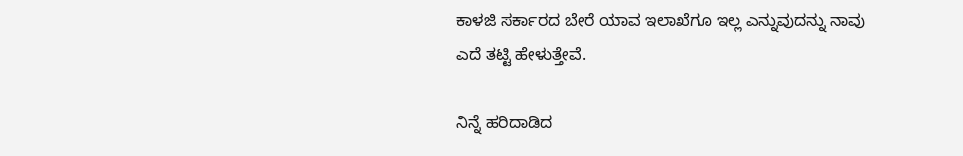ಕಾಳಜಿ ಸರ್ಕಾರದ ಬೇರೆ ಯಾವ ಇಲಾಖೆಗೂ ಇಲ್ಲ ಎನ್ನುವುದನ್ನು ನಾವು ಎದೆ ತಟ್ಟಿ ಹೇಳುತ್ತೇವೆ.

ನಿನ್ನೆ ಹರಿದಾಡಿದ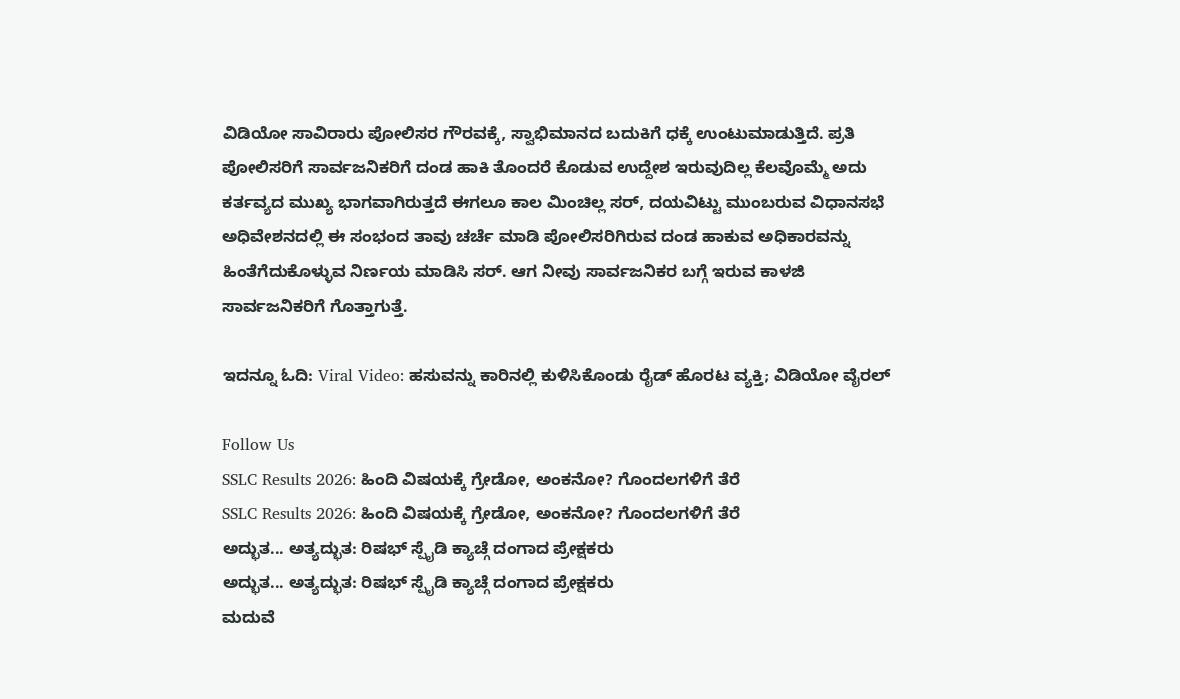ವಿಡಿಯೋ ಸಾವಿರಾರು ಪೋಲಿಸರ ಗೌರವಕ್ಕೆ, ಸ್ವಾಭಿಮಾನದ ಬದುಕಿಗೆ ಧಕ್ಕೆ ಉಂಟುಮಾಡುತ್ತಿದೆ. ಪ್ರತಿ ಪೋಲಿಸರಿಗೆ ಸಾರ್ವಜನಿಕರಿಗೆ ದಂಡ ಹಾಕಿ ತೊಂದರೆ ಕೊಡುವ ಉದ್ದೇಶ ಇರುವುದಿಲ್ಲ ಕೆಲವೊಮ್ಮೆ ಅದು ಕರ್ತವ್ಯದ ಮುಖ್ಯ ಭಾಗವಾಗಿರುತ್ತದೆ ಈಗಲೂ ಕಾಲ ಮಿಂಚಿಲ್ಲ ಸರ್, ದಯವಿಟ್ಟು ಮುಂಬರುವ ವಿಧಾನಸಭೆ ಅಧಿವೇಶನದಲ್ಲಿ ಈ ಸಂಭಂದ ತಾವು ಚರ್ಚೆ ಮಾಡಿ ಪೋಲಿಸರಿಗಿರುವ ದಂಡ ಹಾಕುವ ಅಧಿಕಾರವನ್ನು ಹಿಂತೆಗೆದುಕೊಳ್ಳುವ ನಿರ್ಣಯ ಮಾಡಿಸಿ ಸರ್. ಆಗ ನೀವು ಸಾರ್ವಜನಿಕರ ಬಗ್ಗೆ ಇರುವ ಕಾಳಜಿ ಸಾರ್ವಜನಿಕರಿಗೆ ಗೊತ್ತಾಗುತ್ತೆ.

ಇದನ್ನೂ ಓದಿ: Viral Video: ಹಸುವನ್ನು ಕಾರಿನಲ್ಲಿ ಕುಳಿಸಿಕೊಂಡು ರೈಡ್ ಹೊರಟ ವ್ಯಕ್ತಿ; ವಿಡಿಯೋ ವೈರಲ್

Follow Us
SSLC Results 2026: ಹಿಂದಿ ವಿಷಯಕ್ಕೆ ಗ್ರೇಡೋ, ಅಂಕನೋ? ಗೊಂದಲಗಳಿಗೆ ತೆರೆ
SSLC Results 2026: ಹಿಂದಿ ವಿಷಯಕ್ಕೆ ಗ್ರೇಡೋ, ಅಂಕನೋ? ಗೊಂದಲಗಳಿಗೆ ತೆರೆ
ಅದ್ಭುತ... ಅತ್ಯದ್ಭುತ: ರಿಷಭ್ ಸ್ಪೈಡಿ ಕ್ಯಾಚ್ಗೆ ದಂಗಾದ ಪ್ರೇಕ್ಷಕರು
ಅದ್ಭುತ... ಅತ್ಯದ್ಭುತ: ರಿಷಭ್ ಸ್ಪೈಡಿ ಕ್ಯಾಚ್ಗೆ ದಂಗಾದ ಪ್ರೇಕ್ಷಕರು
ಮದುವೆ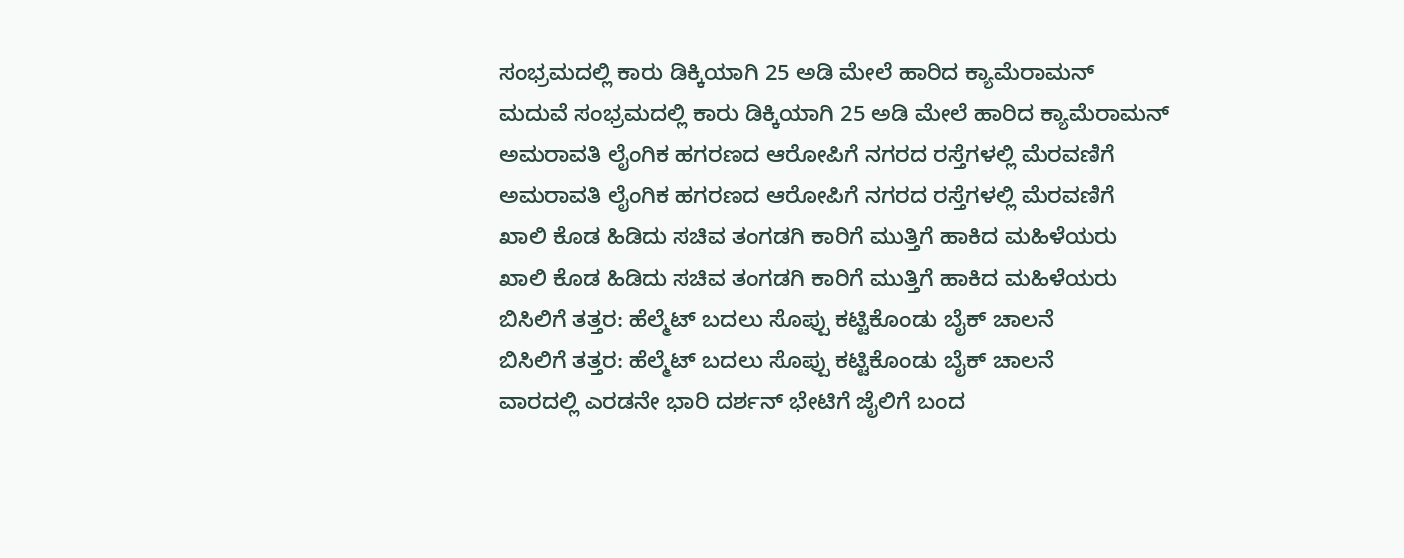ಸಂಭ್ರಮದಲ್ಲಿ ಕಾರು ಡಿಕ್ಕಿಯಾಗಿ 25 ಅಡಿ ಮೇಲೆ ಹಾರಿದ ಕ್ಯಾಮೆರಾಮನ್
ಮದುವೆ ಸಂಭ್ರಮದಲ್ಲಿ ಕಾರು ಡಿಕ್ಕಿಯಾಗಿ 25 ಅಡಿ ಮೇಲೆ ಹಾರಿದ ಕ್ಯಾಮೆರಾಮನ್
ಅಮರಾವತಿ ಲೈಂಗಿಕ ಹಗರಣದ ಆರೋಪಿಗೆ ನಗರದ ರಸ್ತೆಗಳಲ್ಲಿ ಮೆರವಣಿಗೆ
ಅಮರಾವತಿ ಲೈಂಗಿಕ ಹಗರಣದ ಆರೋಪಿಗೆ ನಗರದ ರಸ್ತೆಗಳಲ್ಲಿ ಮೆರವಣಿಗೆ
ಖಾಲಿ ಕೊಡ ಹಿಡಿದು ಸಚಿವ ತಂಗಡಗಿ ಕಾರಿಗೆ ಮುತ್ತಿಗೆ ಹಾಕಿದ ಮಹಿಳೆಯರು
ಖಾಲಿ ಕೊಡ ಹಿಡಿದು ಸಚಿವ ತಂಗಡಗಿ ಕಾರಿಗೆ ಮುತ್ತಿಗೆ ಹಾಕಿದ ಮಹಿಳೆಯರು
ಬಿಸಿಲಿಗೆ ತತ್ತರ: ಹೆಲ್ಮೆಟ್ ಬದಲು ಸೊಪ್ಪು ಕಟ್ಟಿಕೊಂಡು ಬೈಕ್ ಚಾಲನೆ
ಬಿಸಿಲಿಗೆ ತತ್ತರ: ಹೆಲ್ಮೆಟ್ ಬದಲು ಸೊಪ್ಪು ಕಟ್ಟಿಕೊಂಡು ಬೈಕ್ ಚಾಲನೆ
ವಾರದಲ್ಲಿ ಎರಡನೇ ಭಾರಿ ದರ್ಶನ್ ಭೇಟಿಗೆ ಜೈಲಿಗೆ ಬಂದ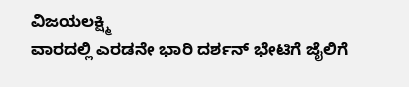ವಿಜಯಲಕ್ಷ್ಮಿ
ವಾರದಲ್ಲಿ ಎರಡನೇ ಭಾರಿ ದರ್ಶನ್ ಭೇಟಿಗೆ ಜೈಲಿಗೆ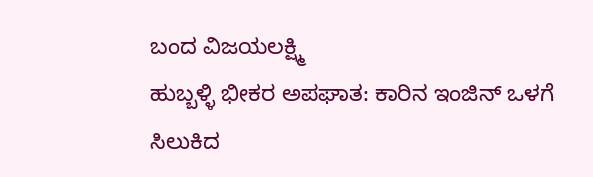ಬಂದ ವಿಜಯಲಕ್ಷ್ಮಿ
ಹುಬ್ಬಳ್ಳಿ ಭೀಕರ ಅಪಘಾತ: ಕಾರಿನ ಇಂಜಿನ್ ಒಳಗೆ ಸಿಲುಕಿದ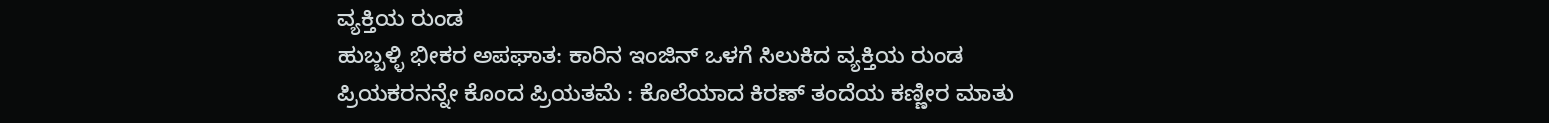ವ್ಯಕ್ತಿಯ ರುಂಡ
ಹುಬ್ಬಳ್ಳಿ ಭೀಕರ ಅಪಘಾತ: ಕಾರಿನ ಇಂಜಿನ್ ಒಳಗೆ ಸಿಲುಕಿದ ವ್ಯಕ್ತಿಯ ರುಂಡ
ಪ್ರಿಯಕರನನ್ನೇ ಕೊಂದ ಪ್ರಿಯತಮೆ : ಕೊಲೆಯಾದ ಕಿರಣ್ ತಂದೆಯ ಕಣ್ಣೀರ ಮಾತು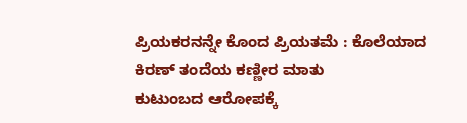ಪ್ರಿಯಕರನನ್ನೇ ಕೊಂದ ಪ್ರಿಯತಮೆ : ಕೊಲೆಯಾದ ಕಿರಣ್ ತಂದೆಯ ಕಣ್ಣೀರ ಮಾತು
ಕುಟುಂಬದ ಆರೋಪಕ್ಕೆ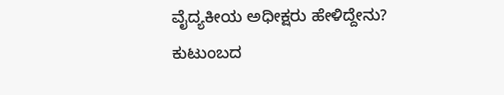ವೈದ್ಯಕೀಯ ಅಧೀಕ್ಷರು ಹೇಳಿದ್ದೇನು?
ಕುಟುಂಬದ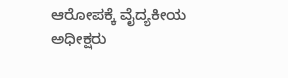ಆರೋಪಕ್ಕೆ ವೈದ್ಯಕೀಯ ಅಧೀಕ್ಷರು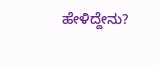ಹೇಳಿದ್ದೇನು?